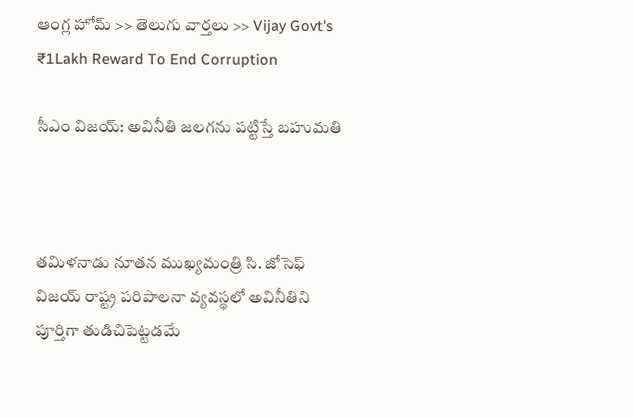ఆంగ్ల హోమ్ >> తెలుగు వార్తలు >> Vijay Govt's ₹1Lakh Reward To End Corruption

సీఎం విజ‌య్: అవినీతి జ‌ల‌గ‌ను ప‌ట్టిస్తే బ‌హుమ‌తి



తమిళనాడు నూతన ముఖ్యమంత్రి సి. జోసెఫ్ విజయ్ రాష్ట్ర పరిపాలనా వ్యవస్థలో అవినీతిని పూర్తిగా తుడిచిపెట్టడమే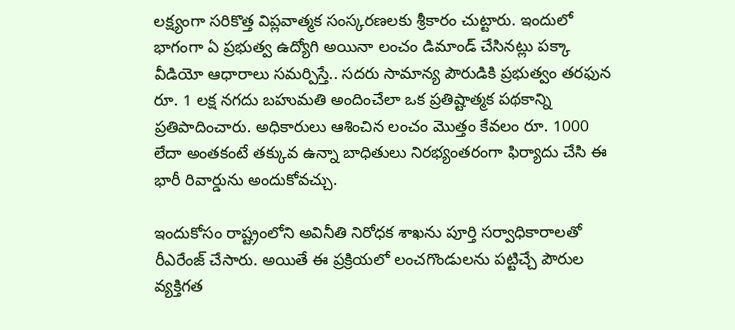లక్ష్యంగా సరికొత్త విప్లవాత్మక సంస్కరణలకు శ్రీకారం చుట్టారు. ఇందులో భాగంగా ఏ ప్రభుత్వ ఉద్యోగి అయినా లంచం డిమాండ్ చేసినట్లు పక్కా వీడియో ఆధారాలు సమర్పిస్తే.. సదరు సామాన్య పౌరుడికి ప్రభుత్వం తరఫున రూ. 1 లక్ష నగదు బహుమతి అందించేలా ఒక ప్రతిష్టాత్మక పథకాన్ని ప్రతిపాదించారు. అధికారులు ఆశించిన లంచం మొత్తం కేవలం రూ. 1000 లేదా అంతకంటే తక్కువ ఉన్నా బాధితులు నిరభ్యంతరంగా ఫిర్యాదు చేసి ఈ భారీ రివార్డును అందుకోవచ్చు.

ఇందుకోసం రాష్ట్రంలోని అవినీతి నిరోధక శాఖను పూర్తి సర్వాధికారాలతో రీఎరేంజ్ చేసారు. అయితే ఈ ప్రక్రియలో లంచగొండులను పట్టిచ్చే పౌరుల వ్యక్తిగత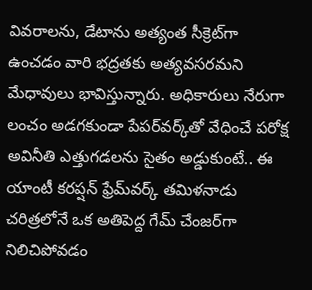వివరాలను, డేటాను అత్యంత సీక్రెట్‌గా ఉంచడం వారి భద్రతకు అత్యవసరమని మేధావులు భావిస్తున్నారు. అధికారులు నేరుగా లంచం అడగకుండా పేపర్‌వర్క్‌తో వేధించే పరోక్ష అవినీతి ఎత్తుగడలను సైతం అడ్డుకుంటే.. ఈ యాంటీ కరప్షన్ ఫ్రేమ్‌వర్క్ తమిళనాడు చరిత్రలోనే ఒక అతిపెద్ద గేమ్ చేంజర్‌గా నిలిచిపోవడం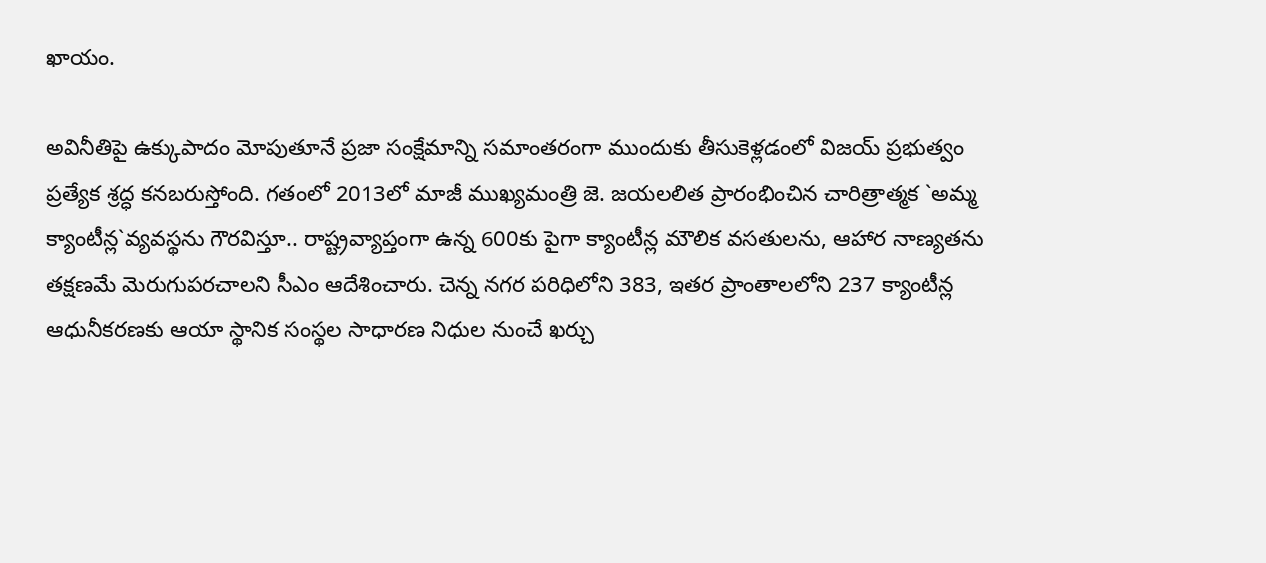ఖాయం.

అవినీతిపై ఉక్కుపాదం మోపుతూనే ప్రజా సంక్షేమాన్ని సమాంతరంగా ముందుకు తీసుకెళ్లడంలో విజయ్ ప్రభుత్వం ప్రత్యేక శ్రద్ధ కనబరుస్తోంది. గతంలో 2013లో మాజీ ముఖ్యమంత్రి జె. జయలలిత ప్రారంభించిన చారిత్రాత్మక `అమ్మ క్యాంటీన్ల`వ్యవస్థను గౌరవిస్తూ.. రాష్ట్రవ్యాప్తంగా ఉన్న 600కు పైగా క్యాంటీన్ల మౌలిక వసతులను, ఆహార నాణ్యతను తక్షణమే మెరుగుపరచాలని సీఎం ఆదేశించారు. చెన్న న‌గ‌ర ప‌రిధిలోని 383, ఇత‌ర ప్రాంతాల‌లోని 237 క్యాంటీన్ల ఆధునీకరణకు ఆయా స్థానిక సంస్థల సాధారణ నిధుల నుంచే ఖర్చు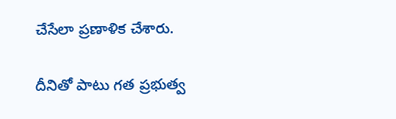చేసేలా ప్రణాళిక చేశారు.

దీనితో పాటు గత ప్రభుత్వ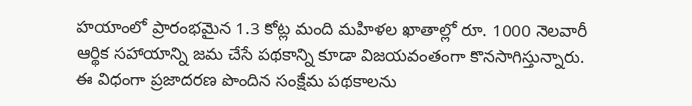హయాంలో ప్రారంభమైన 1.3 కోట్ల మంది మహిళల ఖాతాల్లో రూ. 1000 నెలవారీ ఆర్థిక సహాయాన్ని జమ చేసే పథకాన్ని కూడా విజయవంతంగా కొనసాగిస్తున్నారు. ఈ విధంగా ప్రజాదరణ పొందిన సంక్షేమ పథకాలను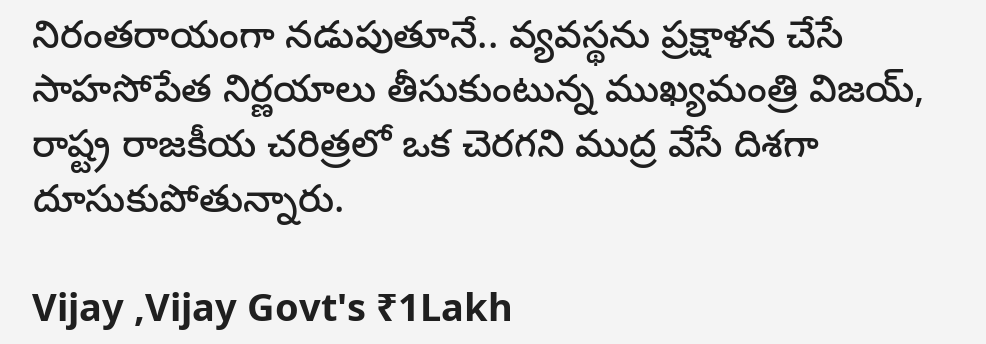నిరంతరాయంగా నడుపుతూనే.. వ్యవస్థను ప్రక్షాళన చేసే సాహసోపేత నిర్ణయాలు తీసుకుంటున్న ముఖ్యమంత్రి విజయ్, రాష్ట్ర రాజకీయ చరిత్రలో ఒక చెరగని ముద్ర వేసే దిశగా దూసుకుపోతున్నారు.

Vijay ,Vijay Govt's ₹1Lakh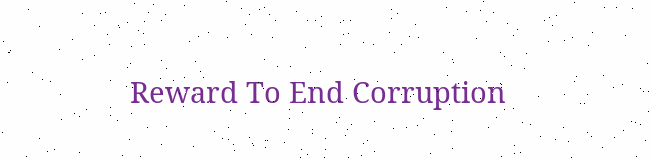Reward To End Corruption